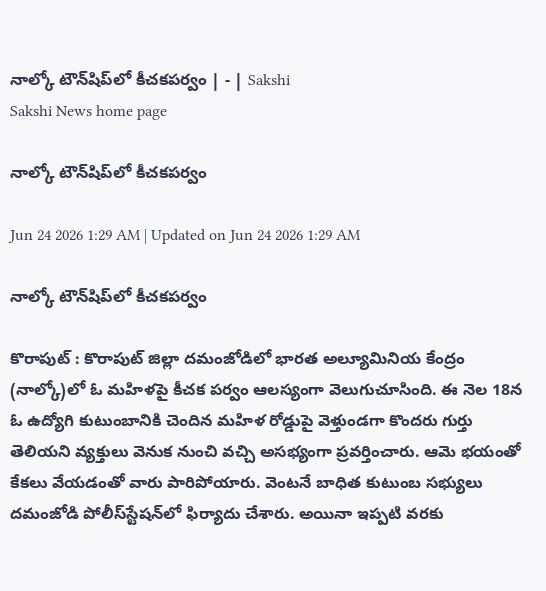నాల్కో టౌన్‌షిప్‌లో కీచకపర్వం | - | Sakshi
Sakshi News home page

నాల్కో టౌన్‌షిప్‌లో కీచకపర్వం

Jun 24 2026 1:29 AM | Updated on Jun 24 2026 1:29 AM

నాల్కో టౌన్‌షిప్‌లో కీచకపర్వం

కొరాపుట్‌ : కొరాపుట్‌ జిల్లా దమంజోడిలో భారత అల్యూమినియ కేంద్రం (నాల్కో)లో ఓ మహిళపై కీచక పర్వం ఆలస్యంగా వెలుగుచూసింది. ఈ నెల 18న ఓ ఉద్యోగి కుటుంబానికి చెందిన మహిళ రోడ్డుపై వెళ్తుండగా కొందరు గుర్తు తెలియని వ్యక్తులు వెనుక నుంచి వచ్చి అసభ్యంగా ప్రవర్తించారు. ఆమె భయంతో కేకలు వేయడంతో వారు పారిపోయారు. వెంటనే బాధిత కుటుంబ సభ్యులు దమంజోడి పోలీస్‌స్టేషన్‌లో ఫిర్యాదు చేశారు. అయినా ఇప్పటి వరకు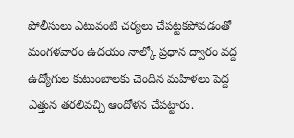పోలీసులు ఎటువంటి చర్యలు చేపట్టకపోవడంతో మంగళవారం ఉదయం నాల్కో ప్రధాన ద్వారం వద్ద ఉద్యోగుల కుటుంబాలకు చెందిన మహిళలు పెద్ద ఎత్తున తరలివచ్చి ఆందోళన చేపట్టారు.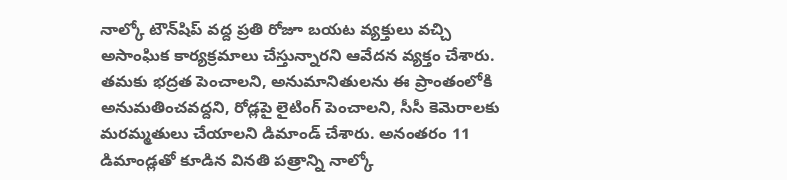నాల్కో టౌన్‌షిప్‌ వద్ద ప్రతి రోజూ బయట వ్యక్తులు వచ్చి అసాంఘిక కార్యక్రమాలు చేస్తున్నారని ఆవేదన వ్యక్తం చేశారు. తమకు భద్రత పెంచాలని, అనుమానితులను ఈ ప్రాంతంలోకి అనుమతించవద్దని, రోడ్లపై లైటింగ్‌ పెంచాలని, సీసీ కెమెరాలకు మరమ్మతులు చేయాలని డిమాండ్‌ చేశారు. అనంతరం 11 డిమాండ్లతో కూడిన వినతి పత్రాన్ని నాల్కో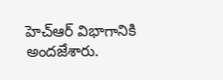హెచ్‌ఆర్‌ విభాగానికి అందజేశారు.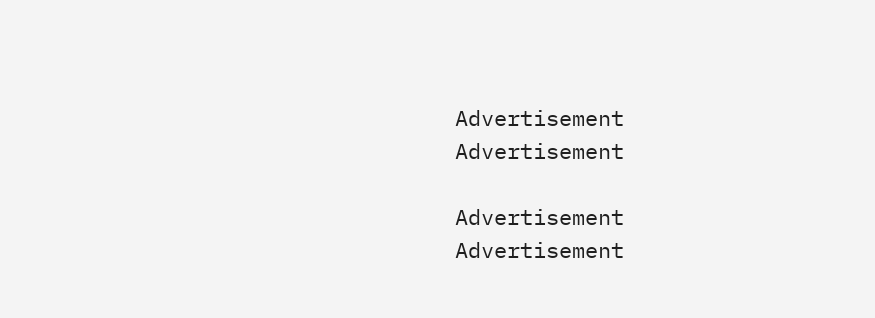Advertisement
Advertisement

Advertisement
Advertisement